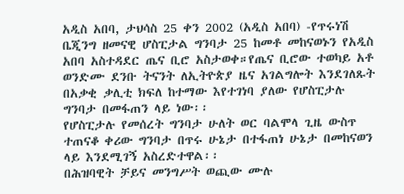አዲስ አበባ, ታህሳስ 25 ቀን 2002 (አዲስ አበባ) -የጥሩነሽ ቤጂንግ ዘመናዊ ሆስፒታል ግንባታ 25 ከመቶ መከናወኑን የአዲስ አበባ አስተዳደር ጤና ቢሮ አስታወቀ።የጤና ቢሮው ተወካይ አቶ ወንድሙ ደንቡ ትናንት ለኢትዮጵያ ዜና አገልግሎት እንደገለጹት በአቃቂ ቃሊቲ ክፍለ ከተማው እየተገነባ ያለው የሆስፒታሉ ግንባታ በመፋጠን ላይ ነው፡፡
የሆስፒታሉ የመሰረት ግንባታ ሁለት ወር ባልሞላ ጊዜ ውስጥ ተጠናቆ ቀሪው ግንባታ በጥሩ ሁኔታ በተፋጠነ ሁኔታ በመከናወን ላይ እንደሚገኝ አስረድተዋል፡፡
በሕዝባዊት ቻይና መንግሥት ወጪው ሙሉ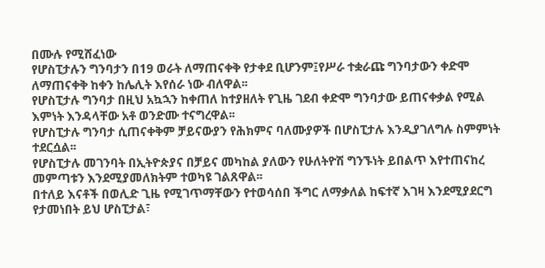በሙሉ የሚሸፈነው
የሆስፒታሉን ግንባታን በ19 ወራት ለማጠናቀቅ የታቀደ ቢሆንም፤የሥራ ተቋራጩ ግንባታውን ቀድሞ ለማጠናቀቅ ከቀን ከሌሊት እየሰራ ነው ብለዋል፡፡
የሆስፒታሉ ግንባታ በዚህ አኳኋን ከቀጠለ ከተያዘለት የጊዜ ገደብ ቀድሞ ግንባታው ይጠናቀቃል የሚል እምነት እንዳላቸው አቶ ወንድሙ ተናግረዋል፡፡
የሆስፒታሉ ግንባታ ሲጠናቀቅም ቻይናውያን የሕክምና ባለሙያዎች በሆስፒታሉ እንዲያገለግሉ ስምምነት ተደርሷል፡፡
የሆስፒታሉ መገንባት በኢትዮጵያና በቻይና መካከል ያለውን የሁለትዮሽ ግንኙነት ይበልጥ እየተጠናከረ መምጣቱን እንደሚያመለክትም ተወካዩ ገልጸዋል፡፡
በተለይ እናቶች በወሊድ ጊዜ የሚገጥማቸውን የተወሳሰበ ችግር ለማቃለል ከፍተኛ እገዛ እንደሚያደርግ የታመነበት ይህ ሆስፒታል፣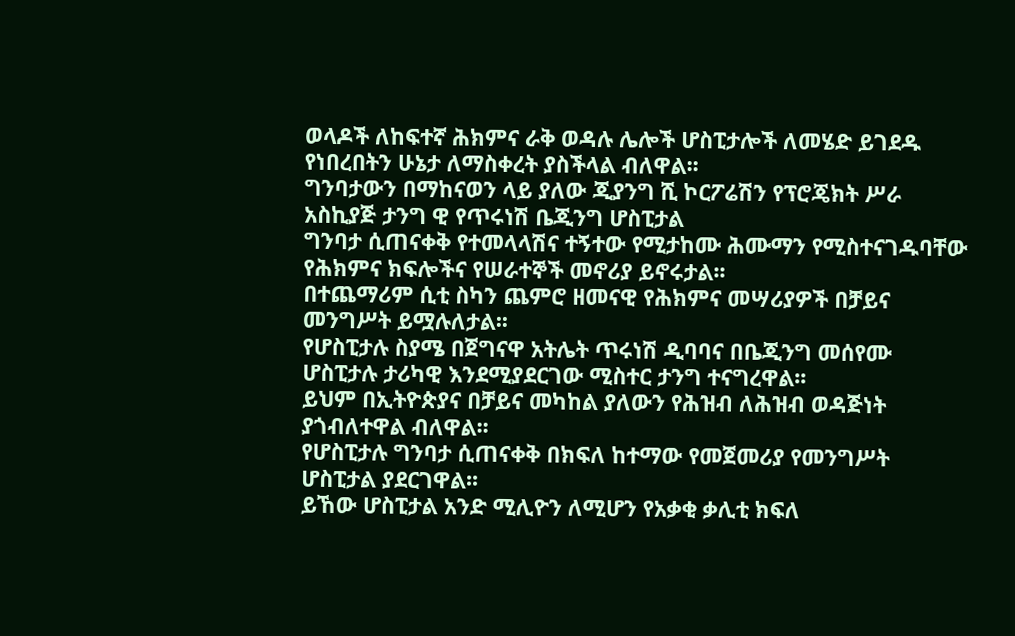ወላዶች ለከፍተኛ ሕክምና ራቅ ወዳሉ ሌሎች ሆስፒታሎች ለመሄድ ይገደዱ የነበረበትን ሁኔታ ለማስቀረት ያስችላል ብለዋል፡፡
ግንባታውን በማከናወን ላይ ያለው ጂያንግ ሺ ኮርፖሬሽን የፕሮጄክት ሥራ አስኪያጅ ታንግ ዊ የጥሩነሽ ቤጂንግ ሆስፒታል
ግንባታ ሲጠናቀቅ የተመላላሽና ተኝተው የሚታከሙ ሕሙማን የሚስተናገዱባቸው የሕክምና ክፍሎችና የሠራተኞች መኖሪያ ይኖሩታል፡፡
በተጨማሪም ሲቲ ስካን ጨምሮ ዘመናዊ የሕክምና መሣሪያዎች በቻይና መንግሥት ይሟሉለታል፡፡
የሆስፒታሉ ስያሜ በጀግናዋ አትሌት ጥሩነሽ ዲባባና በቤጂንግ መሰየሙ ሆስፒታሉ ታሪካዊ እንደሚያደርገው ሚስተር ታንግ ተናግረዋል፡፡
ይህም በኢትዮጵያና በቻይና መካከል ያለውን የሕዝብ ለሕዝብ ወዳጅነት ያጎብለተዋል ብለዋል፡፡
የሆስፒታሉ ግንባታ ሲጠናቀቅ በክፍለ ከተማው የመጀመሪያ የመንግሥት ሆስፒታል ያደርገዋል፡፡
ይኸው ሆስፒታል አንድ ሚሊዮን ለሚሆን የአቃቂ ቃሊቲ ክፍለ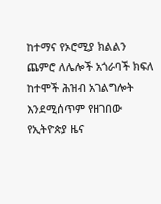ከተማና የኦሮሚያ ክልልን ጨምሮ ለሌሎች አጎራባች ክፍለ ከተሞች ሕዝብ አገልግሎት እንደሚሰጥም የዘገበው የኢትዮጵያ ዜና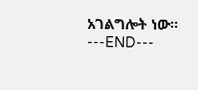አገልግሎት ነው፡፡
---END---